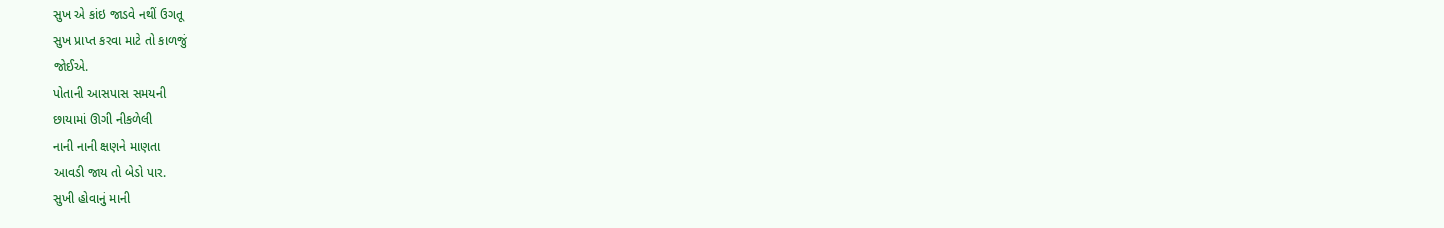સુખ એ કાંઇ જાડવે નથીં ઉગતૂ
સુખ પ્રાપ્ત કરવા માટે તો કાળજું
જોઈએ.
પોતાની આસપાસ સમયની
છાયામાં ઊગી નીકળેલી
નાની નાની ક્ષણને માણતા
આવડી જાય તો બેડો પાર.
સુખી હોવાનું માની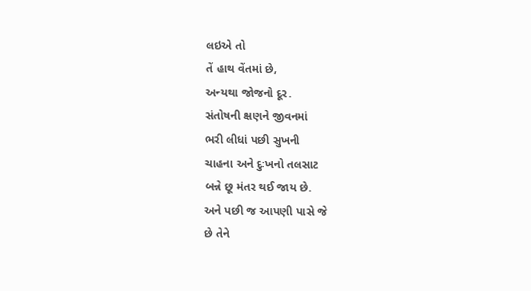લઇએ તો
તેં હાથ વેંતમાં છે,
અન્યથા જોજનો દૂર.
સંતોષની ક્ષણને જીવનમાં
ભરી લીધાં પછી સુખની
ચાહના અને દુઃખનો તલસાટ
બન્ને છૂ મંતર થઈ જાય છે.
અને પછી જ આપણી પાસે જે
છે તેને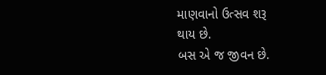માણવાનો ઉત્સવ શરૂ
થાય છે.
બસ એ જ જીવન છે.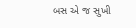બસ એ જ સુખી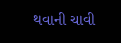થવાની ચાવી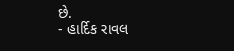છે.
- હાર્દિક રાવલ